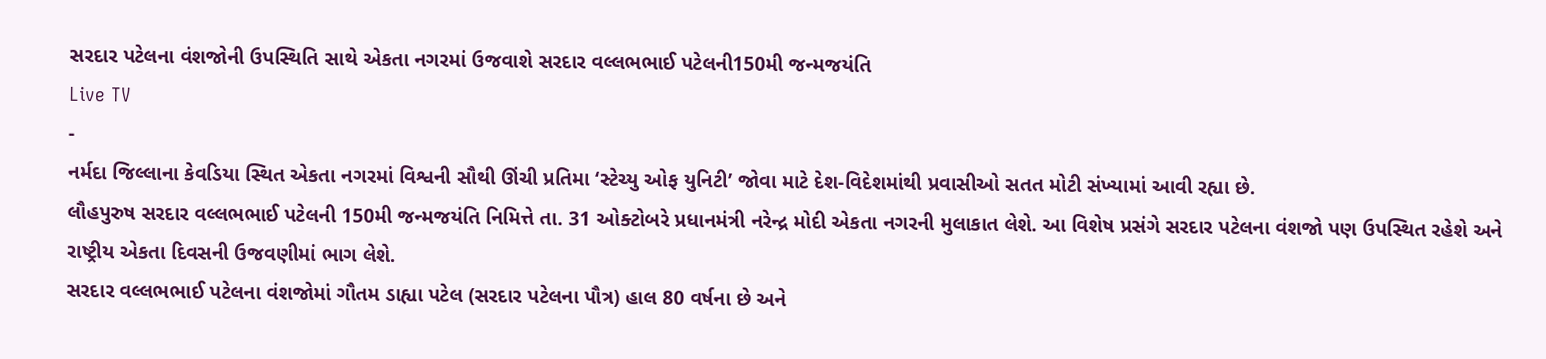સરદાર પટેલના વંશજોની ઉપસ્થિતિ સાથે એકતા નગરમાં ઉજવાશે સરદાર વલ્લભભાઈ પટેલની150મી જન્મજયંતિ
Live TV
-
નર્મદા જિલ્લાના કેવડિયા સ્થિત એકતા નગરમાં વિશ્વની સૌથી ઊંચી પ્રતિમા ‘સ્ટેચ્યુ ઓફ યુનિટી’ જોવા માટે દેશ-વિદેશમાંથી પ્રવાસીઓ સતત મોટી સંખ્યામાં આવી રહ્યા છે.
લૌહપુરુષ સરદાર વલ્લભભાઈ પટેલની 150મી જન્મજયંતિ નિમિત્તે તા. 31 ઓક્ટોબરે પ્રધાનમંત્રી નરેન્દ્ર મોદી એકતા નગરની મુલાકાત લેશે. આ વિશેષ પ્રસંગે સરદાર પટેલના વંશજો પણ ઉપસ્થિત રહેશે અને રાષ્ટ્રીય એકતા દિવસની ઉજવણીમાં ભાગ લેશે.
સરદાર વલ્લભભાઈ પટેલના વંશજોમાં ગૌતમ ડાહ્યા પટેલ (સરદાર પટેલના પૌત્ર) હાલ 80 વર્ષના છે અને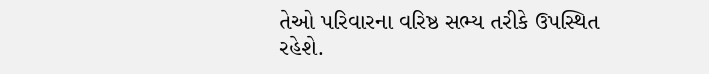તેઓ પરિવારના વરિષ્ઠ સભ્ય તરીકે ઉપસ્થિત રહેશે.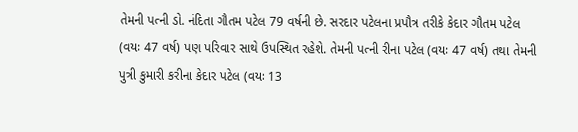તેમની પત્ની ડો. નંદિતા ગૌતમ પટેલ 79 વર્ષની છે. સરદાર પટેલના પ્રપૌત્ર તરીકે કેદાર ગૌતમ પટેલ (વયઃ 47 વર્ષ) પણ પરિવાર સાથે ઉપસ્થિત રહેશે. તેમની પત્ની રીના પટેલ (વયઃ 47 વર્ષ) તથા તેમની પુત્રી કુમારી કરીના કેદાર પટેલ (વયઃ 13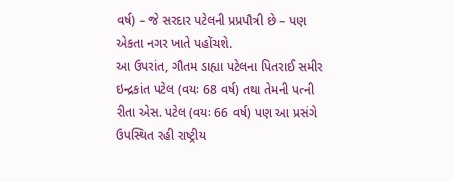વર્ષ) – જે સરદાર પટેલની પ્રપ્રપૌત્રી છે – પણ એકતા નગર ખાતે પહોંચશે.
આ ઉપરાંત, ગૌતમ ડાહ્યા પટેલના પિતરાઈ સમીર ઇન્દ્રકાંત પટેલ (વયઃ 68 વર્ષ) તથા તેમની પત્ની રીતા એસ. પટેલ (વયઃ 66 વર્ષ) પણ આ પ્રસંગે ઉપસ્થિત રહી રાષ્ટ્રીય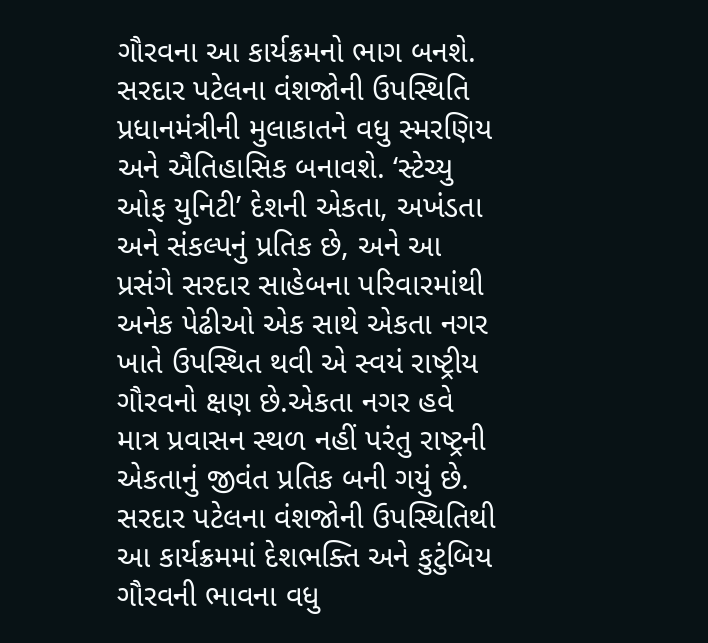ગૌરવના આ કાર્યક્રમનો ભાગ બનશે.
સરદાર પટેલના વંશજોની ઉપસ્થિતિ પ્રધાનમંત્રીની મુલાકાતને વધુ સ્મરણિય અને ઐતિહાસિક બનાવશે. ‘સ્ટેચ્યુ ઓફ યુનિટી’ દેશની એકતા, અખંડતા અને સંકલ્પનું પ્રતિક છે, અને આ પ્રસંગે સરદાર સાહેબના પરિવારમાંથી અનેક પેઢીઓ એક સાથે એકતા નગર ખાતે ઉપસ્થિત થવી એ સ્વયં રાષ્ટ્રીય ગૌરવનો ક્ષણ છે.એકતા નગર હવે માત્ર પ્રવાસન સ્થળ નહીં પરંતુ રાષ્ટ્રની એકતાનું જીવંત પ્રતિક બની ગયું છે. સરદાર પટેલના વંશજોની ઉપસ્થિતિથી આ કાર્યક્રમમાં દેશભક્તિ અને કુટુંબિય ગૌરવની ભાવના વધુ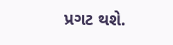પ્રગટ થશે.